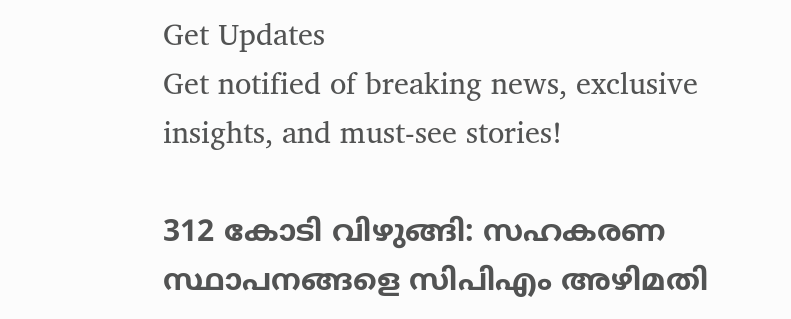Get Updates
Get notified of breaking news, exclusive insights, and must-see stories!

312 കോടി വിഴുങ്ങി: സഹകരണ സ്ഥാപനങ്ങളെ സിപിഎം അഴിമതി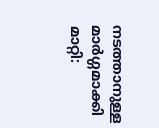നടത്താനുള്ള മാർഗ്ഗമാക്കി മാറ്റി: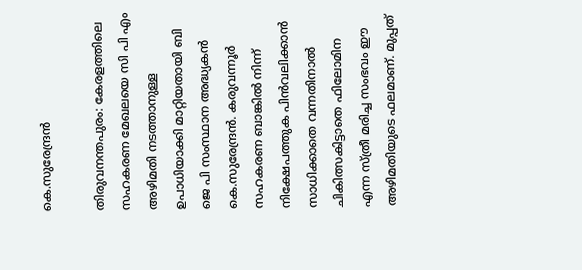കെ.സുരേന്ദ്രൻ

തിരുവനന്തപുരം: കേരളത്തിലെ സഹകരണ മേഖലയെ സി പി എം അഴിമതി നടത്താനുള്ള ഉപാധിയാക്കി മാറ്റിയതായി ബി ജെ പി സംസ്ഥാന അദ്ധ്യകൻ കെ.സുരേന്ദ്രൻ. കരുവന്നൂർ സഹകരണ ബാങ്കിൽ നിന്ന് നിക്ഷേപത്തുക പിൻവലിക്കാൻ സാധിക്കാതെ വന്നതിനാൽ ചികിത്സകിട്ടാതെ ഫിലോമിന എന്ന സ്ത്രീ മരിച്ച സംഭവം ഈ അഴിമതിയുടെ ഫലമാണ്. മുപ്പത്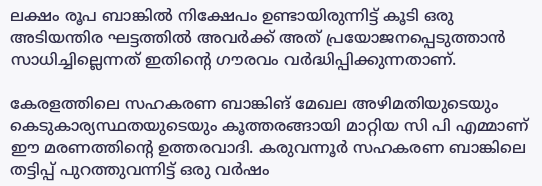ലക്ഷം രൂപ ബാങ്കിൽ നിക്ഷേപം ഉണ്ടായിരുന്നിട്ട് കൂടി ഒരു അടിയന്തിര ഘട്ടത്തിൽ അവർക്ക് അത് പ്രയോജനപ്പെടുത്താൻ സാധിച്ചില്ലെന്നത് ഇതിൻ്റെ ഗൗരവം വർദ്ധിപ്പിക്കുന്നതാണ്.

കേരളത്തിലെ സഹകരണ ബാങ്കിങ് മേഖല അഴിമതിയുടെയും കെടുകാര്യസ്ഥതയുടെയും കൂത്തരങ്ങായി മാറ്റിയ സി പി എമ്മാണ് ഈ മരണത്തിൻ്റെ ഉത്തരവാദി. കരുവന്നൂർ സഹകരണ ബാങ്കിലെ തട്ടിപ്പ് പുറത്തുവന്നിട്ട് ഒരു വര്‍ഷം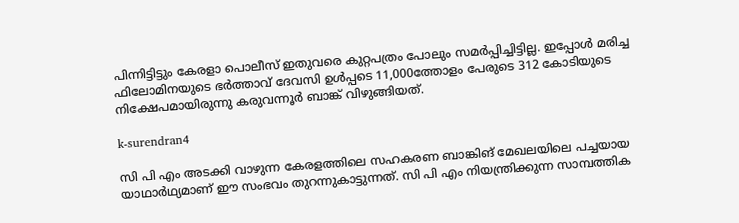പിന്നിട്ടിട്ടും കേരളാ പൊലീസ് ഇതുവരെ കുറ്റപത്രം പോലും സമർപ്പിച്ചിട്ടില്ല. ഇപ്പോൾ മരിച്ച ഫിലോമിനയുടെ ഭർത്താവ് ദേവസി ഉള്‍പ്പടെ 11,000ത്തോളം പേരുടെ 312 കോടിയുടെ നിക്ഷേപമായിരുന്നു കരുവന്നൂർ ബാങ്ക് വിഴുങ്ങിയത്.

k-surendran4

സി പി എം അടക്കി വാഴുന്ന കേരളത്തിലെ സഹകരണ ബാങ്കിങ് മേഖലയിലെ പച്ചയായ യാഥാർഥ്യമാണ് ഈ സംഭവം തുറന്നുകാട്ടുന്നത്. സി പി എം നിയന്ത്രിക്കുന്ന സാമ്പത്തിക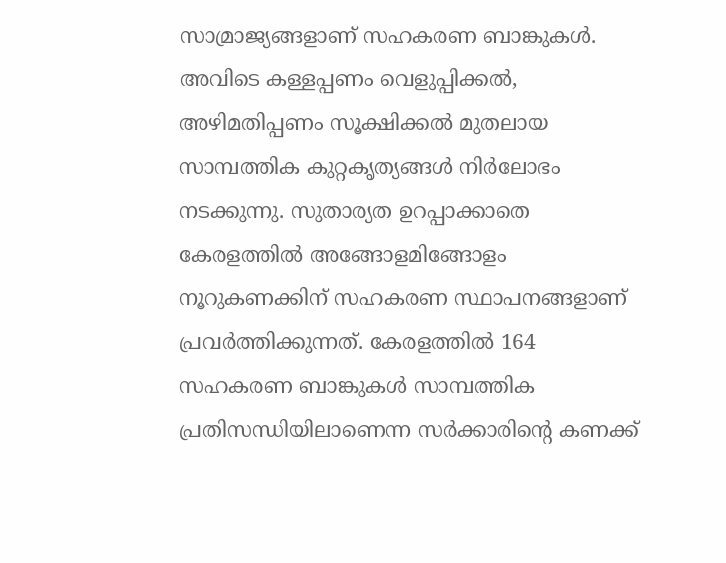സാമ്രാജ്യങ്ങളാണ് സഹകരണ ബാങ്കുകൾ. അവിടെ കള്ളപ്പണം വെളുപ്പിക്കൽ, അഴിമതിപ്പണം സൂക്ഷിക്കൽ മുതലായ സാമ്പത്തിക കുറ്റകൃത്യങ്ങൾ നിർലോഭം നടക്കുന്നു. സുതാര്യത ഉറപ്പാക്കാതെ കേരളത്തിൽ അങ്ങോളമിങ്ങോളം നൂറുകണക്കിന് സഹകരണ സ്ഥാപനങ്ങളാണ് പ്രവർത്തിക്കുന്നത്. കേരളത്തിൽ 164 സഹകരണ ബാങ്കുകൾ സാമ്പത്തിക പ്രതിസന്ധിയിലാണെന്ന സർക്കാരിൻ്റെ കണക്ക്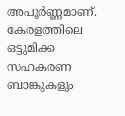അപൂർണ്ണമാണ്. കേരളത്തിലെ ഒട്ടുമിക്ക സഹകരണ ബാങ്കുകളും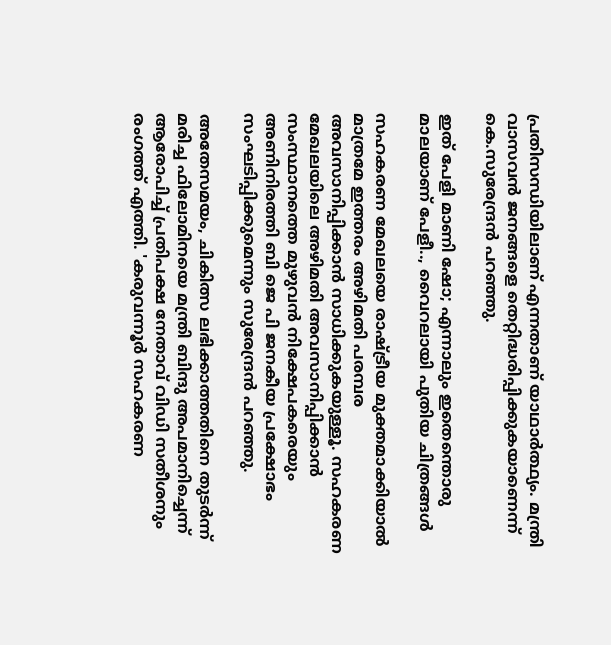പ്രതിസന്ധിയിലാണ് എന്നതാണ് യാഥാർത്ഥ്യം. മന്ത്രി വാസവൻ ജനങ്ങളെ തെറ്റിദ്ധരിപ്പിക്കുകയാണെന്ന് കെ.സുരേന്ദ്രൻ പറഞ്ഞു.

ഇത് പേളി മാണി ഷോ; എന്നാലും ഇതെന്തൊരു മാലയാണ് പേളീ.., വൈറലായി പുതിയ ചിത്രങ്ങള്‍

സഹകരണ മേഖലയെ രാഷ്ട്രീയ മുക്തമാക്കിയാൽ മാത്രമേ ഇത്തരം അഴിമതി പരമ്പര അവസാനിപ്പിക്കാൻ സാധിക്കുകയുള്ളൂ. സഹകരണ മേഖലയിലെ അഴിമതി അവസാനിപ്പിക്കാൻ സംസ്ഥാനത്തെ മുഴുവൻ നിക്ഷേപകരെയും അണിനിരത്തി ബി ജെ പി ജനകീയ പ്രക്ഷോഭം സംഘടിപ്പിക്കുമെന്നും സുരേന്ദ്രൻ പറഞ്ഞു.

അതേസമയം, ചികിത്സ ലഭിക്കാത്തതിനെ തുടർന്ന് മരിച്ച ഫിലോമിനയെ മന്ത്രി ബിന്ദു അപമാനിച്ചെന്ന് ആരോപിച്ച് പ്രതിപക്ഷ നേതാവ് വിഡി സതീശനും രംഗത്ത് എത്തി. 'കരുവന്നൂർ സഹകരണ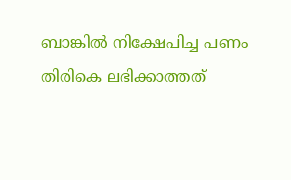ബാങ്കിൽ നിക്ഷേപിച്ച പണം തിരികെ ലഭിക്കാത്തത്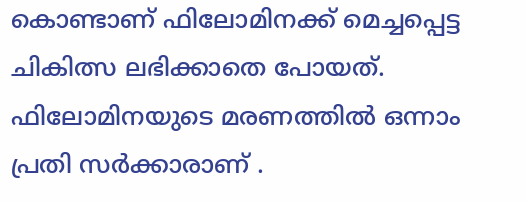കൊണ്ടാണ് ഫിലോമിനക്ക് മെച്ചപ്പെട്ട ചികിത്സ ലഭിക്കാതെ പോയത്. ഫിലോമിനയുടെ മരണത്തിൽ ഒന്നാം പ്രതി സർക്കാരാണ് .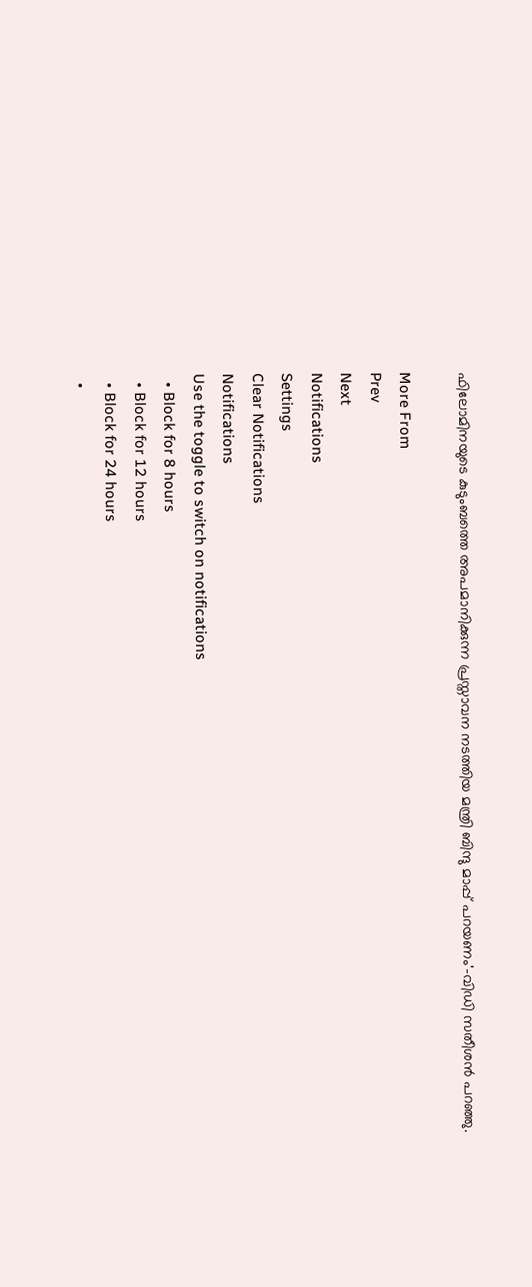ഫിലോമിനയുടെ കുടുംബത്തെ അപമാനിക്കുന്ന പ്രസ്താവന നടത്തിയ മന്ത്രി ബിന്ദു മാപ്പ് പറയണം'-വിഡി സതീശന്‍ പറഞ്ഞു.

More From
Prev
Next
Notifications
Settings
Clear Notifications
Notifications
Use the toggle to switch on notifications
  • Block for 8 hours
  • Block for 12 hours
  • Block for 24 hours
  •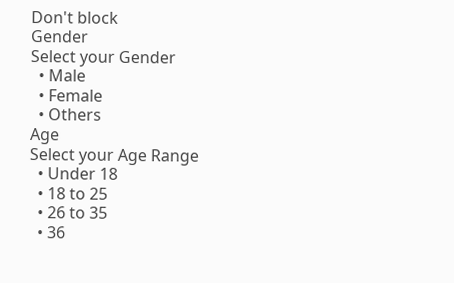Don't block
Gender
Select your Gender
  • Male
  • Female
  • Others
Age
Select your Age Range
  • Under 18
  • 18 to 25
  • 26 to 35
  • 36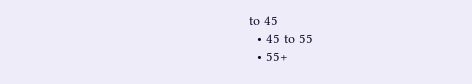to 45
  • 45 to 55
  • 55+